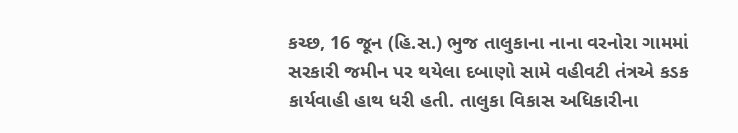કચ્છ, 16 જૂન (હિ.સ.) ભુજ તાલુકાના નાના વરનોરા ગામમાં સરકારી જમીન પર થયેલા દબાણો સામે વહીવટી તંત્રએ કડક કાર્યવાહી હાથ ધરી હતી. તાલુકા વિકાસ અધિકારીના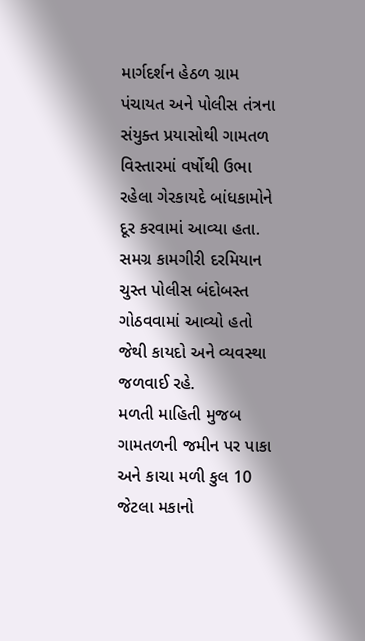માર્ગદર્શન હેઠળ ગ્રામ પંચાયત અને પોલીસ તંત્રના સંયુક્ત પ્રયાસોથી ગામતળ વિસ્તારમાં વર્ષોથી ઉભા રહેલા ગેરકાયદે બાંધકામોને દૂર કરવામાં આવ્યા હતા. સમગ્ર કામગીરી દરમિયાન ચુસ્ત પોલીસ બંદોબસ્ત ગોઠવવામાં આવ્યો હતો જેથી કાયદો અને વ્યવસ્થા જળવાઈ રહે.
મળતી માહિતી મુજબ ગામતળની જમીન પર પાકા અને કાચા મળી કુલ 10 જેટલા મકાનો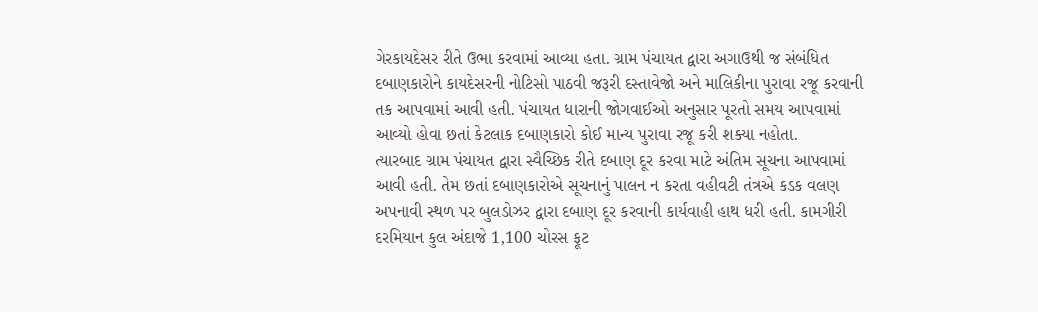ગેરકાયદેસર રીતે ઉભા કરવામાં આવ્યા હતા. ગ્રામ પંચાયત દ્વારા અગાઉથી જ સંબંધિત દબાણકારોને કાયદેસરની નોટિસો પાઠવી જરૂરી દસ્તાવેજો અને માલિકીના પુરાવા રજૂ કરવાની તક આપવામાં આવી હતી. પંચાયત ધારાની જોગવાઈઓ અનુસાર પૂરતો સમય આપવામાં આવ્યો હોવા છતાં કેટલાક દબાણકારો કોઈ માન્ય પુરાવા રજૂ કરી શક્યા નહોતા.
ત્યારબાદ ગ્રામ પંચાયત દ્વારા સ્વૈચ્છિક રીતે દબાણ દૂર કરવા માટે અંતિમ સૂચના આપવામાં આવી હતી. તેમ છતાં દબાણકારોએ સૂચનાનું પાલન ન કરતા વહીવટી તંત્રએ કડક વલણ અપનાવી સ્થળ પર બુલડોઝર દ્વારા દબાણ દૂર કરવાની કાર્યવાહી હાથ ધરી હતી. કામગીરી દરમિયાન કુલ અંદાજે 1,100 ચોરસ ફૂટ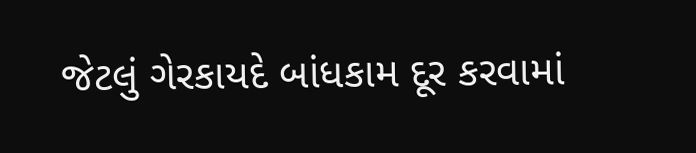જેટલું ગેરકાયદે બાંધકામ દૂર કરવામાં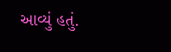આવ્યું હતું.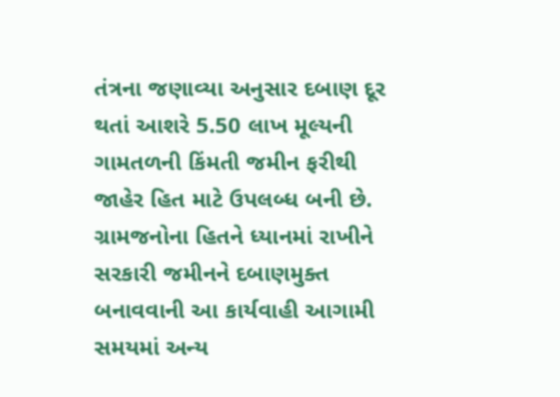તંત્રના જણાવ્યા અનુસાર દબાણ દૂર થતાં આશરે 5.50 લાખ મૂલ્યની ગામતળની કિંમતી જમીન ફરીથી જાહેર હિત માટે ઉપલબ્ધ બની છે. ગ્રામજનોના હિતને ધ્યાનમાં રાખીને સરકારી જમીનને દબાણમુક્ત બનાવવાની આ કાર્યવાહી આગામી સમયમાં અન્ય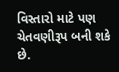વિસ્તારો માટે પણ ચેતવણીરૂપ બની શકે છે.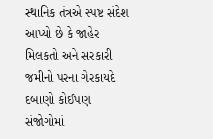સ્થાનિક તંત્રએ સ્પષ્ટ સંદેશ આપ્યો છે કે જાહેર મિલકતો અને સરકારી જમીનો પરના ગેરકાયદે દબાણો કોઈપણ સંજોગોમાં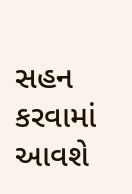સહન કરવામાં આવશે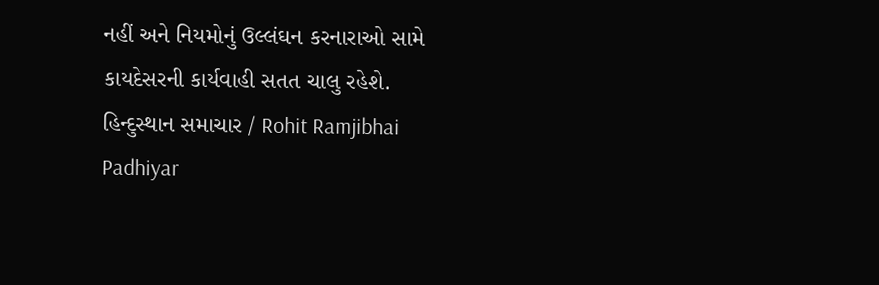નહીં અને નિયમોનું ઉલ્લંઘન કરનારાઓ સામે કાયદેસરની કાર્યવાહી સતત ચાલુ રહેશે.
હિન્દુસ્થાન સમાચાર / Rohit Ramjibhai Padhiyar